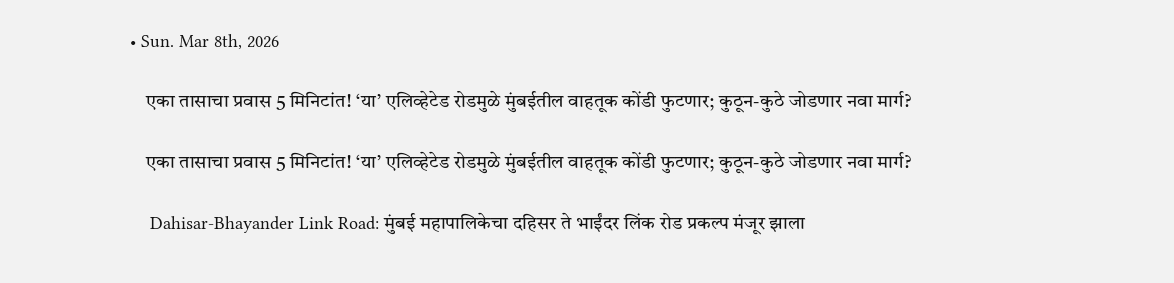• Sun. Mar 8th, 2026

    एका तासाचा प्रवास 5 मिनिटांत! ‘या’ एलिव्हेटेड रोडमुळे मुंबईतील वाहतूक कोंडी फुटणार; कुठून-कुठे जोडणार नवा मार्ग?

    एका तासाचा प्रवास 5 मिनिटांत! ‘या’ एलिव्हेटेड रोडमुळे मुंबईतील वाहतूक कोंडी फुटणार; कुठून-कुठे जोडणार नवा मार्ग?

    Dahisar-Bhayander Link Road: मुंबई महापालिकेचा दहिसर ते भाईंदर लिंक रोड प्रकल्प मंजूर झाला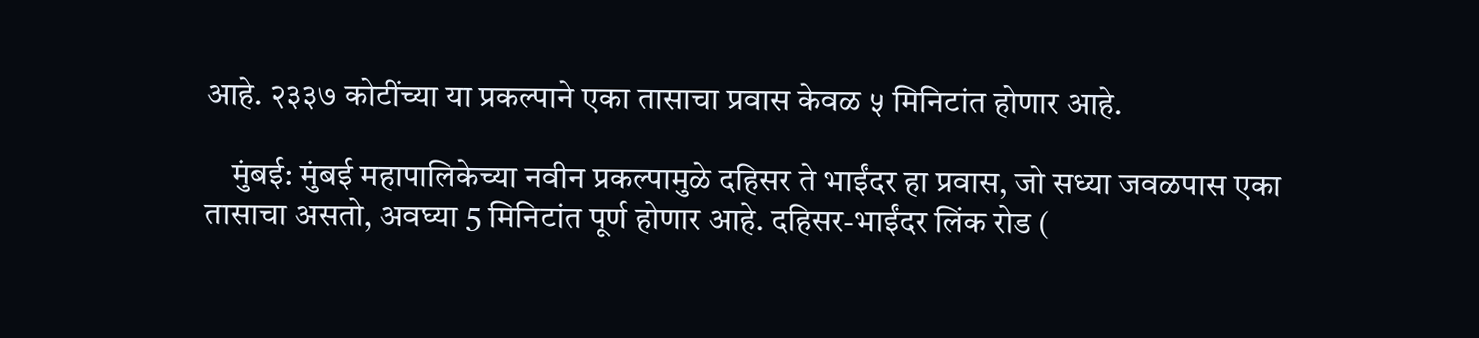आहे. २३३७ कोटींच्या या प्रकल्पाने एका तासाचा प्रवास केवळ ५ मिनिटांत होणार आहे.

    मुंबई: मुंबई महापालिकेच्या नवीन प्रकल्पामुळे दहिसर ते भाईंदर हा प्रवास, जो सध्या जवळपास एका तासाचा असतो, अवघ्या 5 मिनिटांत पूर्ण होणार आहे. दहिसर-भाईंदर लिंक रोड (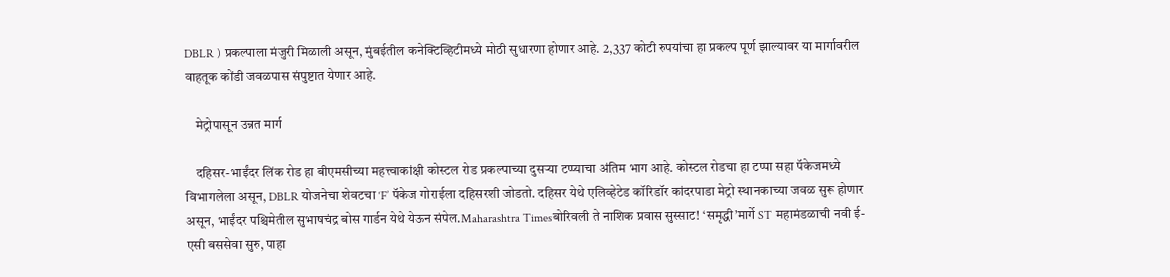DBLR ) प्रकल्पाला मंजुरी मिळाली असून, मुंबईतील कनेक्टिव्हिटीमध्ये मोठी सुधारणा होणार आहे. 2,337 कोटी रुपयांचा हा प्रकल्प पूर्ण झाल्यावर या मार्गावरील वाहतूक कोंडी जवळपास संपुष्टात येणार आहे.

    मेट्रोपासून उन्नत मार्ग

    दहिसर-भाईंदर लिंक रोड हा बीएमसीच्या महत्त्वाकांक्षी कोस्टल रोड प्रकल्पाच्या दुसऱ्या टप्प्याचा अंतिम भाग आहे. कोस्टल रोडचा हा टप्पा सहा पॅकेजमध्ये विभागलेला असून, DBLR योजनेचा शेवटचा ‘F’ पॅकेज गोराईला दहिसरशी जोडतो. दहिसर येथे एलिव्हेटेड कॉरिडॉर कांदरपाडा मेट्रो स्थानकाच्या जवळ सुरू होणार असून, भाईंदर पश्चिमेतील सुभाषचंद्र बोस गार्डन येथे येऊन संपेल.Maharashtra Timesबोरिवली ते नाशिक प्रवास सुस्साट! ‘समृद्धी’मार्गे ST महामंडळाची नवी ई-एसी बससेवा सुरु, पाहा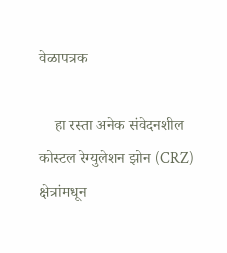वेळापत्रक

    हा रस्ता अनेक संवेदनशील कोस्टल रेग्युलेशन झोन (CRZ) क्षेत्रांमधून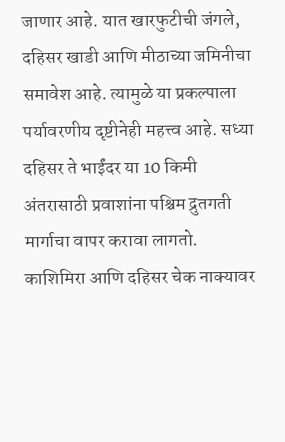जाणार आहे. यात खारफुटीची जंगले, दहिसर खाडी आणि मीठाच्या जमिनीचा समावेश आहे. त्यामुळे या प्रकल्पाला पर्यावरणीय दृष्टीनेही महत्त्व आहे. सध्या दहिसर ते भाईंदर या 10 किमी अंतरासाठी प्रवाशांना पश्चिम द्रुतगती मार्गाचा वापर करावा लागतो. काशिमिरा आणि दहिसर चेक नाक्यावर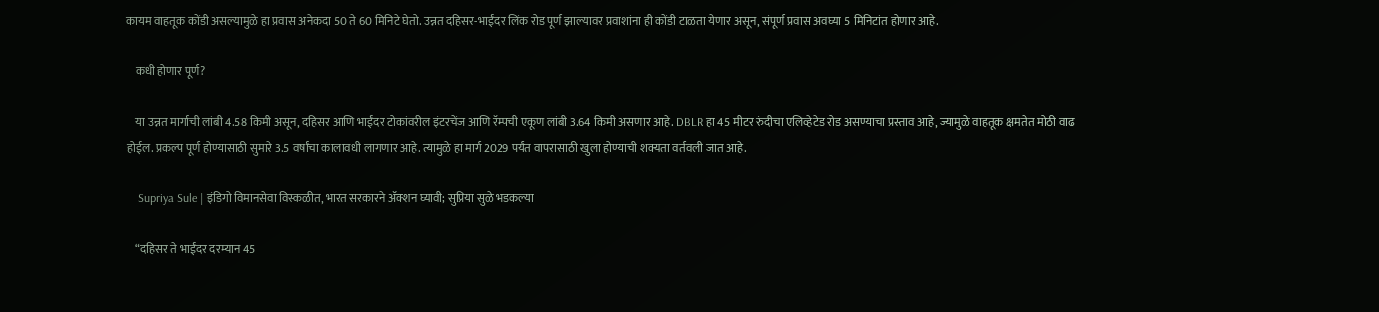कायम वाहतूक कोंडी असल्यामुळे हा प्रवास अनेकदा 50 ते 60 मिनिटे घेतो. उन्नत दहिसर-भाईंदर लिंक रोड पूर्ण झाल्यावर प्रवाशांना ही कोंडी टाळता येणार असून, संपूर्ण प्रवास अवघ्या 5 मिनिटांत होणार आहे.

    कधी होणार पूर्ण?

    या उन्नत मार्गाची लांबी 4.58 किमी असून, दहिसर आणि भाईंदर टोकांवरील इंटरचेंज आणि रॅम्पची एकूण लांबी 3.64 किमी असणार आहे. DBLR हा 45 मीटर रुंदीचा एलिव्हेटेड रोड असण्याचा प्रस्ताव आहे, ज्यामुळे वाहतूक क्षमतेत मोठी वाढ होईल. प्रकल्प पूर्ण होण्यासाठी सुमारे 3.5 वर्षांचा कालावधी लागणार आहे. त्यामुळे हा मार्ग 2029 पर्यंत वापरासाठी खुला होण्याची शक्यता वर्तवली जात आहे.

    Supriya Sule | इंडिगो विमानसेवा विस्कळीत, भारत सरकारने ॲक्शन घ्यावी; सुप्रिया सुळे भडकल्या

    “दहिसर ते भाईंदर दरम्यान 45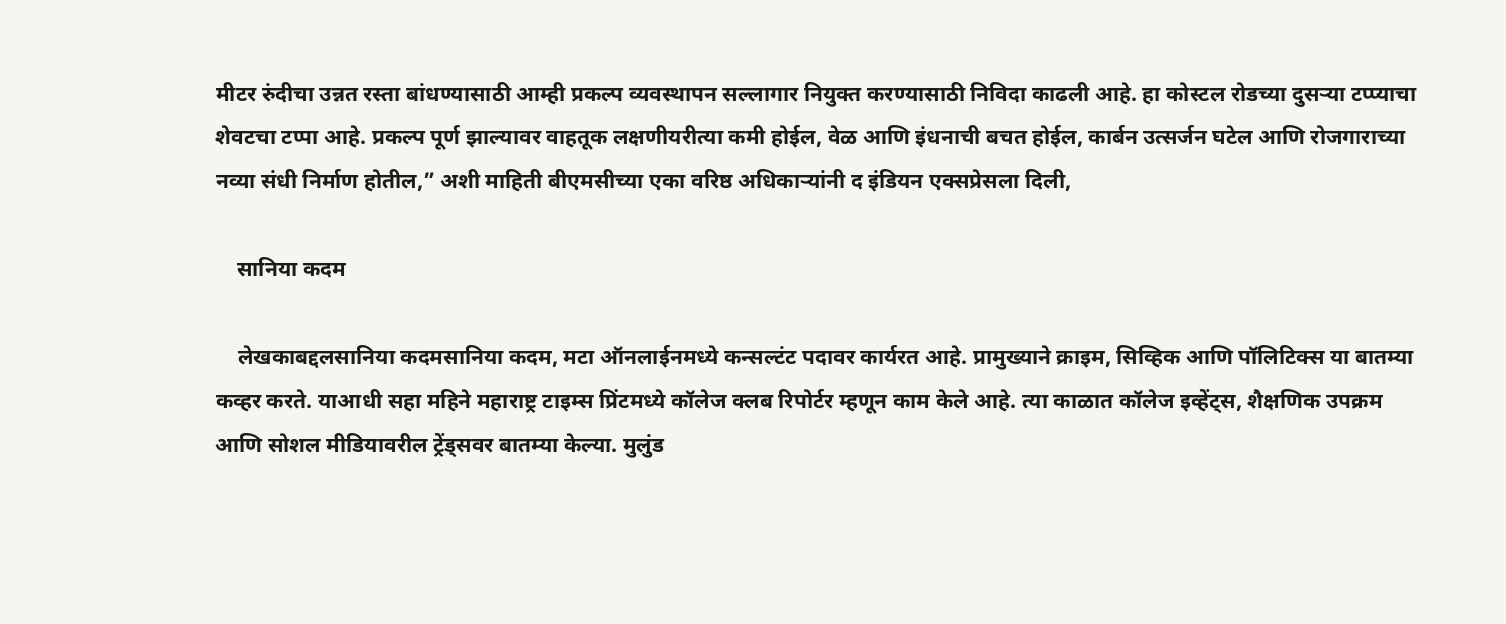मीटर रुंदीचा उन्नत रस्ता बांधण्यासाठी आम्ही प्रकल्प व्यवस्थापन सल्लागार नियुक्त करण्यासाठी निविदा काढली आहे. हा कोस्टल रोडच्या दुसऱ्या टप्प्याचा शेवटचा टप्पा आहे. प्रकल्प पूर्ण झाल्यावर वाहतूक लक्षणीयरीत्या कमी होईल, वेळ आणि इंधनाची बचत होईल, कार्बन उत्सर्जन घटेल आणि रोजगाराच्या नव्या संधी निर्माण होतील,” अशी माहिती बीएमसीच्या एका वरिष्ठ अधिकाऱ्यांनी द इंडियन एक्सप्रेसला दिली,

    सानिया कदम

    लेखकाबद्दलसानिया कदमसानिया कदम, मटा ऑनलाईनमध्ये कन्सल्टंट पदावर कार्यरत आहे. प्रामुख्याने क्राइम, सिव्हिक आणि पॉलिटिक्स या बातम्या कव्हर करते. याआधी सहा महिने महाराष्ट्र टाइम्स प्रिंटमध्ये कॉलेज क्लब रिपोर्टर म्हणून काम केले आहे. त्या काळात कॉलेज इव्हेंट्स, शैक्षणिक उपक्रम आणि सोशल मीडियावरील ट्रेंड्सवर बातम्या केल्या. मुलुंड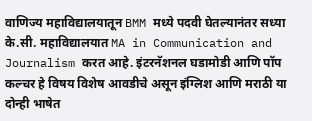वाणिज्य महाविद्यालयातून BMM मध्ये पदवी घेतल्यानंतर सध्या के.सी. महाविद्यालयात MA in Communication and Journalism करत आहे. इंटरनॅशनल घडामोडी आणि पॉप कल्चर हे विषय विशेष आवडीचे असून इंग्लिश आणि मराठी या दोन्ही भाषेत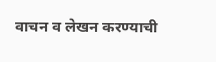वाचन व लेखन करण्याची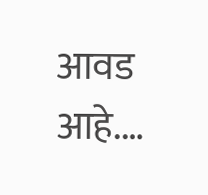आवड आहे.…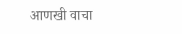आणखी वाचा